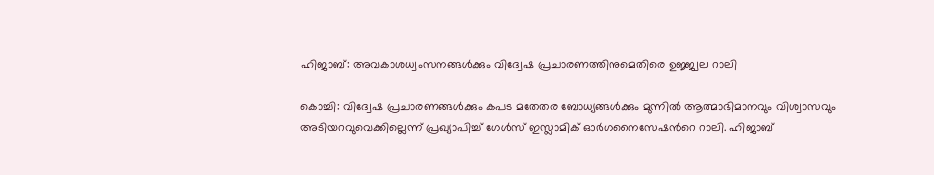ഹിജാബ്: അവകാശധ്വംസനങ്ങൾക്കും വിദ്വേഷ പ്രചാരണത്തിനുമെതിരെ ഉജ്ജ്വല റാലി

കൊച്ചി: വിദ്വേഷ പ്രചാരണങ്ങൾക്കും കപട മതേതര ബോധ്യങ്ങൾക്കും മുന്നിൽ ആത്മാഭിമാനവും വിശ്വാസവും അടിയറവുവെക്കില്ലെന്ന് പ്രഖ്യാപിച്ച് ഗേൾസ് ഇസ്ലാമിക് ഓർഗനൈസേഷന്‍റെ റാലി. ഹിജാബ്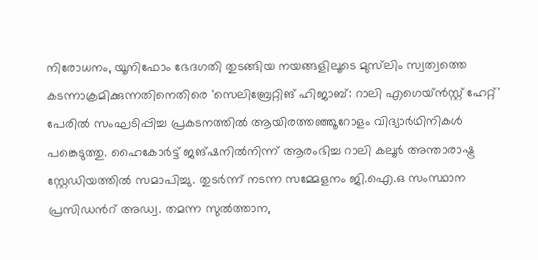നിരോധനം, യൂനിഫോം ഭേദഗതി തുടങ്ങിയ നയങ്ങളിലൂടെ മുസ്‌ലിം സ്വത്വത്തെ കടന്നാക്രമിക്കുന്നതിനെതിരെ 'സെലിബ്രേറ്റിങ് ഹിജാബ്: റാലി എഗെയ്ൻസ്റ്റ് ഹേറ്റ്' പേരിൽ സംഘടിപ്പിച്ച പ്രകടനത്തിൽ ആയിരത്തഞ്ഞൂറോളം വിദ്യാർഥിനികൾ പങ്കെടുത്തു. ഹൈകോർട്ട് ജങ്ഷനിൽനിന്ന് ആരംഭിച്ച റാലി കലൂർ അന്താരാഷ്ട്ര സ്റ്റേഡിയത്തിൽ സമാപിച്ചു. തുടർന്ന് നടന്ന സമ്മേളനം ജി.ഐ.ഒ സംസ്ഥാന പ്രസിഡന്‍റ് അഡ്വ. തമന്ന സുൽത്താന,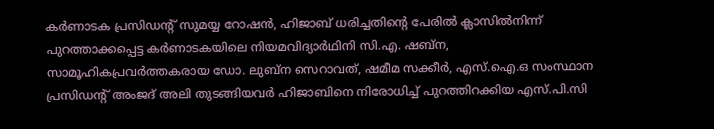കർണാടക പ്രസിഡന്‍റ് സുമയ്യ റോഷൻ, ഹിജാബ് ധരിച്ചതിന്‍റെ പേരിൽ ക്ലാസിൽനിന്ന് പുറത്താക്കപ്പെട്ട കർണാടകയിലെ നിയമവിദ്യാർഥിനി സി.എ. ഷബ്ന, സാമൂഹികപ്രവർത്തകരായ ഡോ. ലുബ്ന സെറാവത്, ഷമീമ സക്കീർ, എസ്.ഐ.ഒ സംസ്ഥാന പ്രസിഡന്‍റ് അംജദ് അലി തുടങ്ങിയവർ ഹിജാബിനെ നിരോധിച്ച് പുറത്തിറക്കിയ എസ്.പി.സി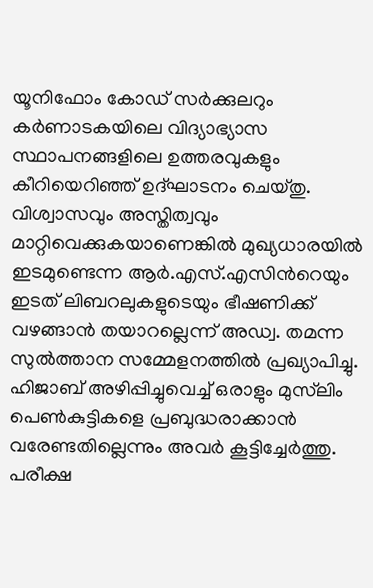യൂനിഫോം കോഡ് സർക്കുലറും കർണാടകയിലെ വിദ്യാഭ്യാസ സ്ഥാപനങ്ങളിലെ ഉത്തരവുകളും കീറിയെറിഞ്ഞ് ഉദ്ഘാടനം ചെയ്തു. വിശ്വാസവും അസ്തിത്വവും മാറ്റിവെക്കുകയാണെങ്കിൽ മുഖ്യധാരയിൽ ഇടമുണ്ടെന്ന ആർ.എസ്.എസിന്‍റെയും ഇടത് ലിബറലുകളുടെയും ഭീഷണിക്ക് വഴങ്ങാൻ തയാറല്ലെന്ന് അഡ്വ. തമന്ന സുൽത്താന സമ്മേളനത്തിൽ പ്രഖ്യാപിച്ചു. ഹിജാബ് അഴിപ്പിച്ചുവെച്ച് ഒരാളും മുസ്‌ലിം പെൺകുട്ടികളെ പ്രബുദ്ധരാക്കാൻ വരേണ്ടതില്ലെന്നും അവർ കൂട്ടിച്ചേർത്തു. പരീക്ഷ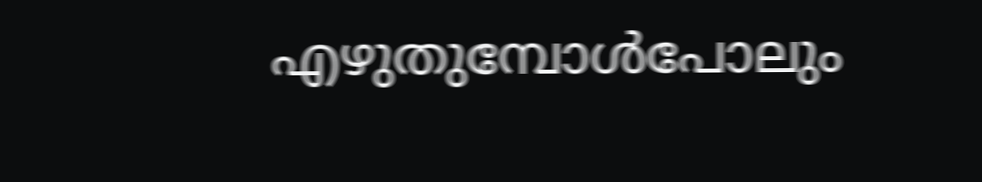എഴുതുമ്പോൾപോലും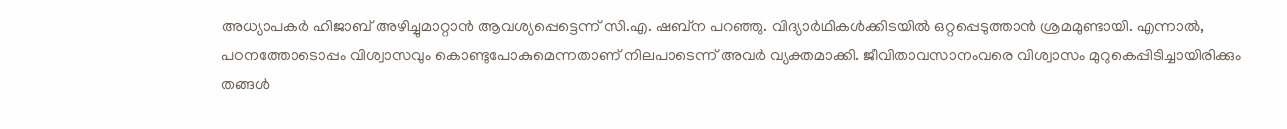അധ്യാപകർ ഹിജാബ് അഴിച്ചുമാറ്റാൻ ആവശ്യപ്പെട്ടെന്ന് സി.എ. ഷബ്‌ന പറഞ്ഞു. വിദ്യാർഥികൾക്കിടയിൽ ഒറ്റപ്പെടുത്താൻ ശ്രമമുണ്ടായി. എന്നാൽ, പഠനത്തോടൊപ്പം വിശ്വാസവും കൊണ്ടുപോകുമെന്നതാണ് നിലപാടെന്ന് അവർ വ്യക്തമാക്കി. ജീവിതാവസാനംവരെ വിശ്വാസം മുറുകെപ്പിടിച്ചായിരിക്കും തങ്ങൾ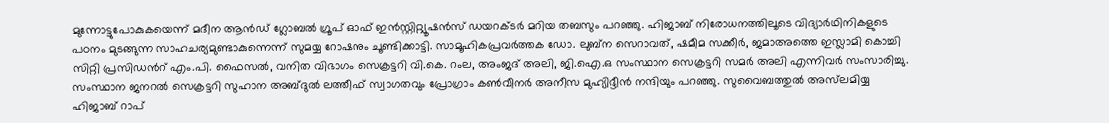മുന്നോട്ടുപോകുകയെന്ന് മദീന ആൻഡ് ഗ്ലോബൽ ഗ്രൂപ് ഓഫ് ഇൻസ്റ്റിറ്റ്യൂഷൻസ് ഡയറക്ടർ മറിയ തബസും പറഞ്ഞു. ഹിജാബ് നിരോധനത്തിലൂടെ വിദ്യാർഥിനികളുടെ പഠനം മുടങ്ങുന്ന സാഹചര്യമുണ്ടാകുന്നെന്ന് സുമയ്യ റോഷനും ചൂണ്ടിക്കാട്ടി. സാമൂഹികപ്രവർത്തക ഡോ. ലുബ്ന സെറാവത്, ഷമീമ സക്കീർ, ജമാഅത്തെ ഇസ്ലാമി കൊച്ചി സിറ്റി പ്രസിഡന്‍റ് എം.പി. ഫൈസൽ, വനിത വിഭാഗം സെക്രട്ടറി വി.കെ. റംല, അംജദ് അലി, ജി.ഐ.ഒ സംസ്ഥാന സെക്രട്ടറി സമർ അലി എന്നിവർ സംസാരിച്ചു. സംസ്ഥാന ജനറൽ സെക്രട്ടറി സുഹാന അബ്ദുൽ ലത്തീഫ് സ്വാഗതവും പ്രോഗ്രാം കൺവീനർ അനീസ മുഹ്യിദ്ദീൻ നന്ദിയും പറഞ്ഞു. സുവൈബത്തുൽ അസ്‌ലമിയ്യ ഹിജാബ് റാപ്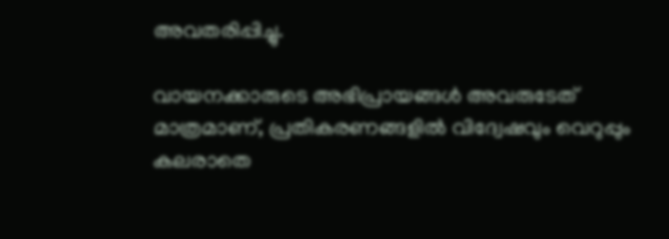അവതരിപ്പിച്ചു.

വായനക്കാരുടെ അഭിപ്രായങ്ങള്‍ അവരുടേത് മാത്രമാണ്, പ്രതികരണങ്ങളിൽ വിദ്വേഷവും വെറുപ്പും കലരാതെ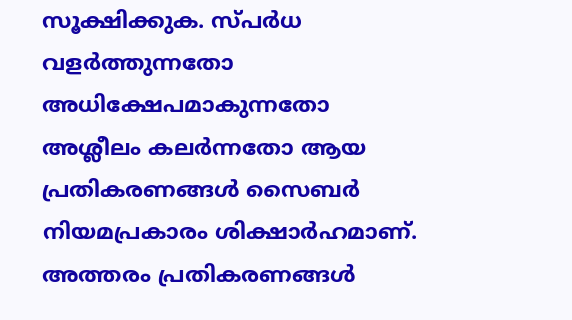സൂക്ഷിക്കുക. സ്പർധ വളർത്തുന്നതോ അധിക്ഷേപമാകുന്നതോ അശ്ലീലം കലർന്നതോ ആയ പ്രതികരണങ്ങൾ സൈബർ നിയമപ്രകാരം ശിക്ഷാർഹമാണ്. അത്തരം പ്രതികരണങ്ങൾ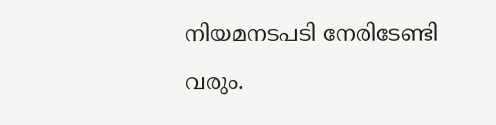നിയമനടപടി നേരിടേണ്ടി വരും.